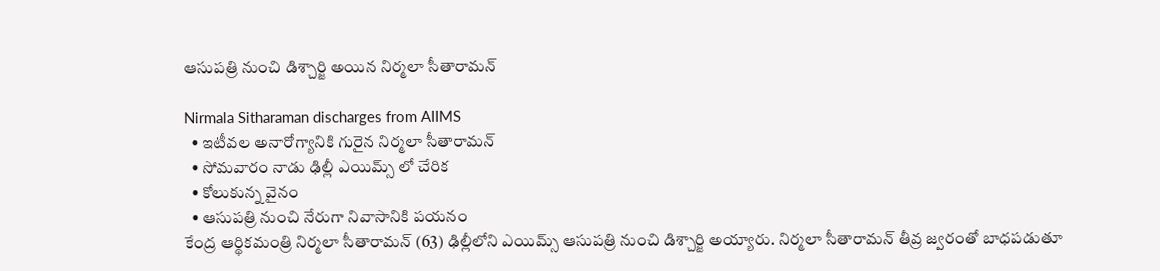ఆసుపత్రి నుంచి డిశ్చార్జి అయిన నిర్మలా సీతారామన్

Nirmala Sitharaman discharges from AIIMS
  • ఇటీవల అనారోగ్యానికి గురైన నిర్మలా సీతారామన్
  • సోమవారం నాడు ఢిల్లీ ఎయిమ్స్ లో చేరిక
  • కోలుకున్న వైనం
  • ఆసుపత్రి నుంచి నేరుగా నివాసానికి పయనం
కేంద్ర ఆర్థికమంత్రి నిర్మలా సీతారామన్ (63) ఢిల్లీలోని ఎయిమ్స్ ఆసుపత్రి నుంచి డిశ్చార్జి అయ్యారు. నిర్మలా సీతారామన్ తీవ్ర జ్వరంతో బాధపడుతూ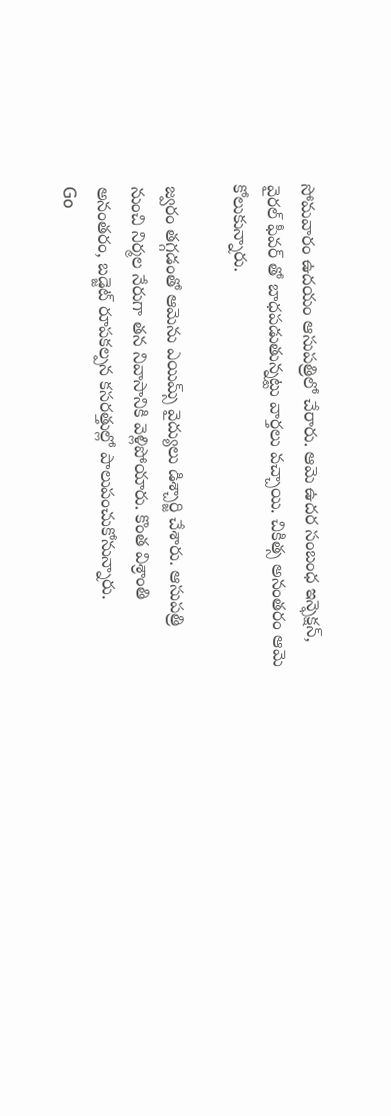సోమవారం ఉదయం ఆసుపత్రిలో చేరారు. ఆమె ఉదర సంబంధ ఇన్ఫెక్షన్, వైరల్ ఫీవర్ తో బాధపడుతున్నట్టు వార్తలు వచ్చాయి. చికిత్స అనంతరం ఆమె కోలుకున్నారు.

జ్వరం తగ్గడంతో ఆమెను ఎయిమ్స్ వైద్యులు డిశ్చార్జి చేశారు. ఆసుపత్రి నుంచి నిర్మల నేరుగా తన నివాసానికి వెళ్లిపోయారు. కొంత విశ్రాంతి అనంతరం, బడ్జెట్ రూపకల్పన కసరత్తుల్లో పాలుపంచుకోనున్నారు.
Go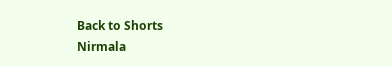Back to Shorts
Nirmala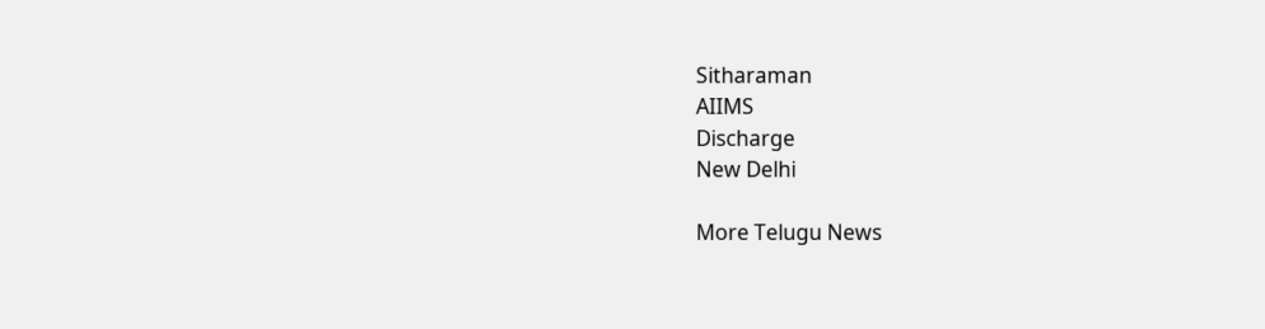Sitharaman
AIIMS
Discharge
New Delhi

More Telugu News